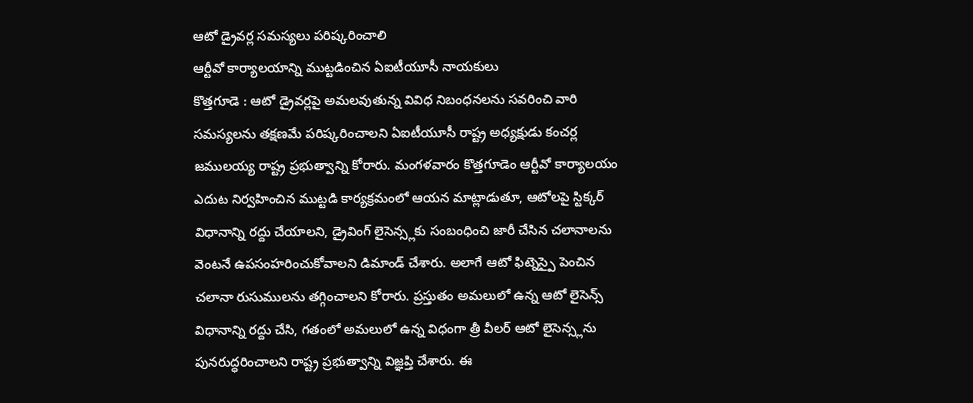ఆటో డ్రైవర్ల సమస్యలు పరిష్కరించాలి
ఆర్టీవో కార్యాలయాన్ని ముట్టడించిన ఏఐటీయూసీ నాయకులు
కొత్తగూడె : ఆటో డ్రైవర్లపై అమలవుతున్న వివిధ నిబంధనలను సవరించి వారి సమస్యలను తక్షణమే పరిష్కరించాలని ఏఐటీయూసీ రాష్ట్ర అధ్యక్షుడు కంచర్ల జములయ్య రాష్ట్ర ప్రభుత్వాన్ని కోరారు. మంగళవారం కొత్తగూడెం ఆర్టీవో కార్యాలయం ఎదుట నిర్వహించిన ముట్టడి కార్యక్రమంలో ఆయన మాట్లాడుతూ, ఆటోలపై స్టిక్కర్ విధానాన్ని రద్దు చేయాలని, డ్రైవింగ్ లైసెన్స్లకు సంబంధించి జారీ చేసిన చలానాలను వెంటనే ఉపసంహరించుకోవాలని డిమాండ్ చేశారు. అలాగే ఆటో ఫిట్నెస్పై పెంచిన చలానా రుసుములను తగ్గించాలని కోరారు. ప్రస్తుతం అమలులో ఉన్న ఆటో లైసెన్స్ విధానాన్ని రద్దు చేసి, గతంలో అమలులో ఉన్న విధంగా త్రీ వీలర్ ఆటో లైసెన్స్లను పునరుద్ధరించాలని రాష్ట్ర ప్రభుత్వాన్ని విజ్ఞప్తి చేశారు. ఈ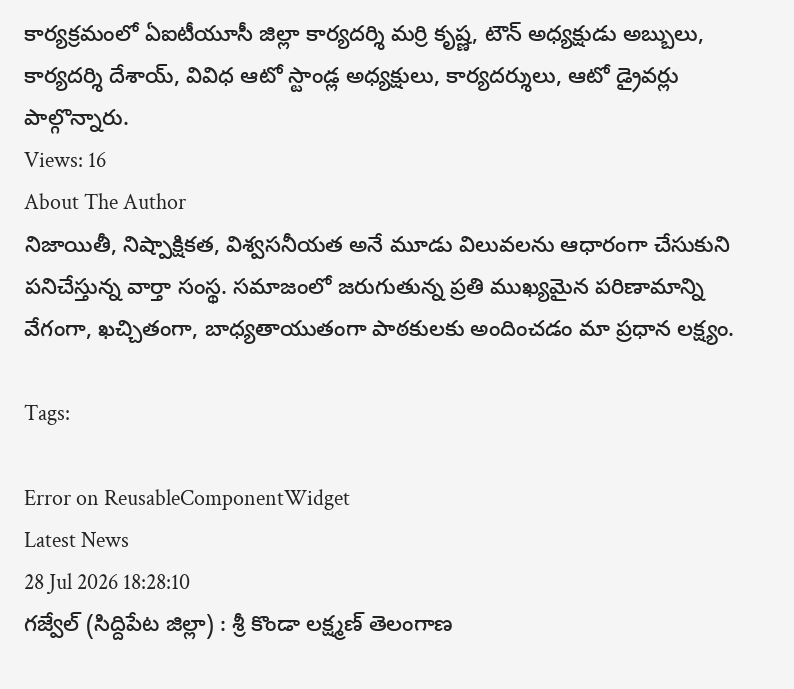కార్యక్రమంలో ఏఐటీయూసీ జిల్లా కార్యదర్శి మర్రి కృష్ణ, టౌన్ అధ్యక్షుడు అబ్బులు, కార్యదర్శి దేశాయ్, వివిధ ఆటో స్టాండ్ల అధ్యక్షులు, కార్యదర్శులు, ఆటో డ్రైవర్లు పాల్గొన్నారు.
Views: 16
About The Author
నిజాయితీ, నిష్పాక్షికత, విశ్వసనీయత అనే మూడు విలువలను ఆధారంగా చేసుకుని పనిచేస్తున్న వార్తా సంస్థ. సమాజంలో జరుగుతున్న ప్రతి ముఖ్యమైన పరిణామాన్ని వేగంగా, ఖచ్చితంగా, బాధ్యతాయుతంగా పాఠకులకు అందించడం మా ప్రధాన లక్ష్యం.

Tags:

Error on ReusableComponentWidget
Latest News
28 Jul 2026 18:28:10
గజ్వేల్ (సిద్దిపేట జిల్లా) : శ్రీ కొండా లక్ష్మణ్ తెలంగాణ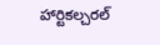హార్టికల్చరల్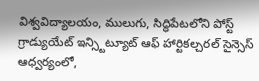విశ్వవిద్యాలయం, ములుగు, సిద్ధిపేటలోని పోస్ట్ గ్రాడ్యుయేట్ ఇన్స్టిట్యూట్ ఆఫ్ హార్టికల్చరల్ సైన్సెస్ ఆధ్వర్యంలో,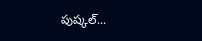పుష్కల్...